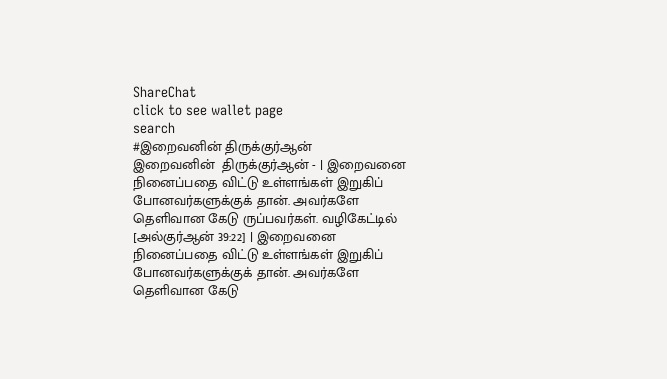ShareChat
click to see wallet page
search
#இறைவனின் திருக்குர்ஆன்
இறைவனின்  திருக்குர்ஆன் - | இறைவனை நினைப்பதை விட்டு உள்ளங்கள் இறுகிப் போனவர்களுக்குக் தான். அவர்களே தெளிவான கேடு ருப்பவர்கள். வழிகேட்டில் [அல்குர்ஆன் 39:22] | இறைவனை நினைப்பதை விட்டு உள்ளங்கள் இறுகிப் போனவர்களுக்குக் தான். அவர்களே தெளிவான கேடு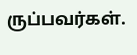ருப்பவர்கள்.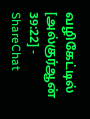வழிகேட்டில் [அல்குர்ஆன் 39:22] - ShareChat